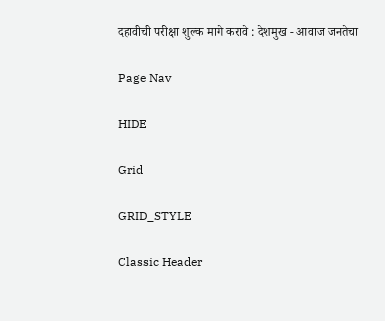दहावीची परीक्षा शुल्क मागे करावे : देशमुख - आवाज जनतेचा

Page Nav

HIDE

Grid

GRID_STYLE

Classic Header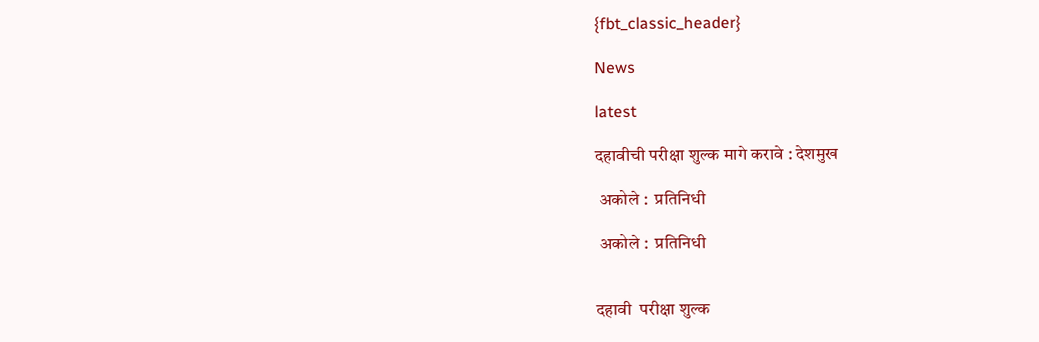{fbt_classic_header}

News

latest

दहावीची परीक्षा शुल्क मागे करावे : देशमुख

 अकोले :  प्रतिनिधी

 अकोले :  प्रतिनिधी


दहावी  परीक्षा शुल्क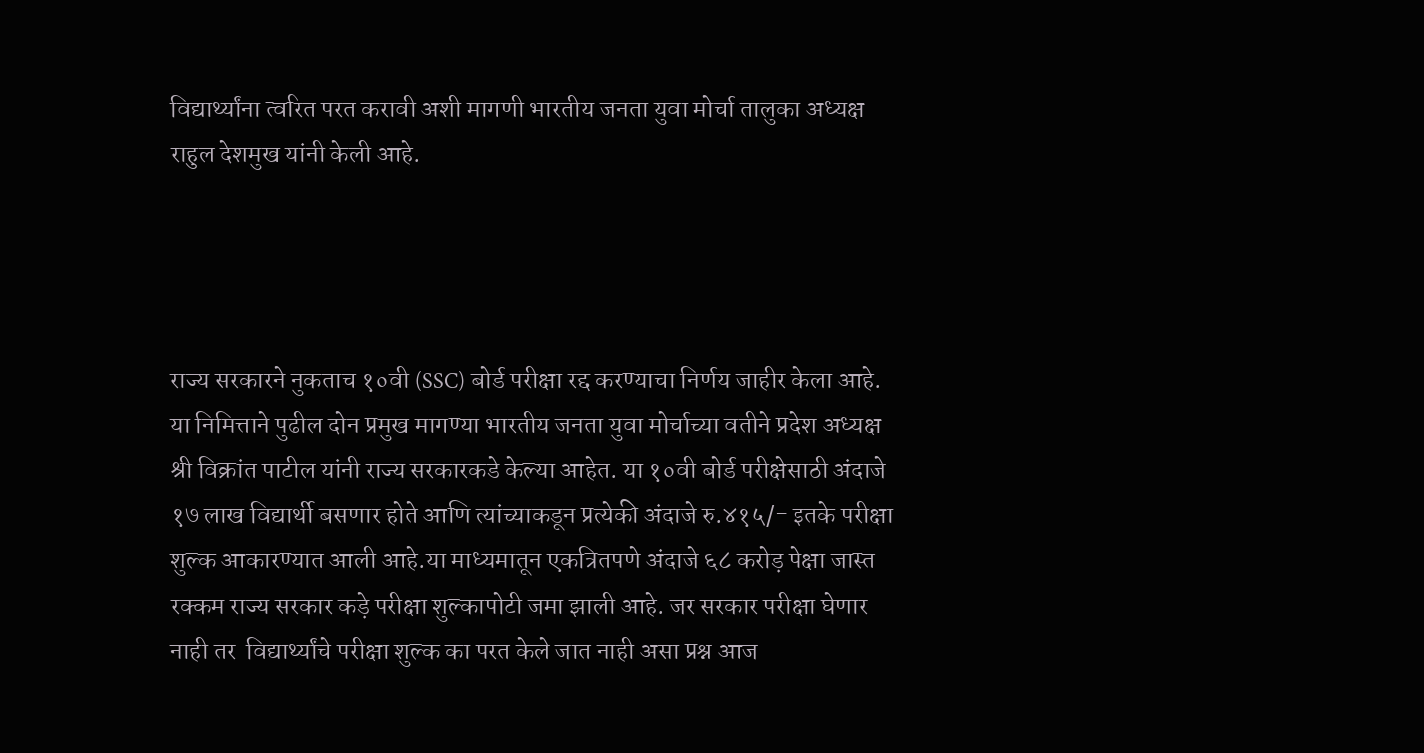विद्यार्थ्यांना त्वरित परत करावी अशी मागणी भारतीय जनता युवा मोर्चा तालुका अध्यक्ष राहुल देशमुख यांनी केली आहे.




राज्य सरकारने नुकताच १०वी (SSC) बोर्ड परीक्षा रद्द करण्याचा निर्णय जाहीर केला आहे. या निमित्ताने पुढील दोन प्रमुख मागण्या भारतीय जनता युवा मोर्चाच्या वतीने प्रदेश अध्यक्ष श्री विक्रांत पाटील यांनी राज्य सरकारकडे केल्या आहेत. या १०वी बोर्ड परीक्षेसाठी अंदाजे १७ लाख विद्यार्थी बसणार होते आणि त्यांच्याकडून प्रत्येकी अंदाजे रु.४१५/- इतके परीक्षा शुल्क आकारण्यात आली आहे.या माध्यमातून एकत्रितपणे अंदाजे ६८ करोड़ पेक्षा जास्त रक्कम राज्य सरकार कड़े परीक्षा शुल्कापोटी जमा झाली आहे. जर सरकार परीक्षा घेणार नाही तर  विद्यार्थ्यांचे परीक्षा शुल्क का परत केले जात नाही असा प्रश्न आज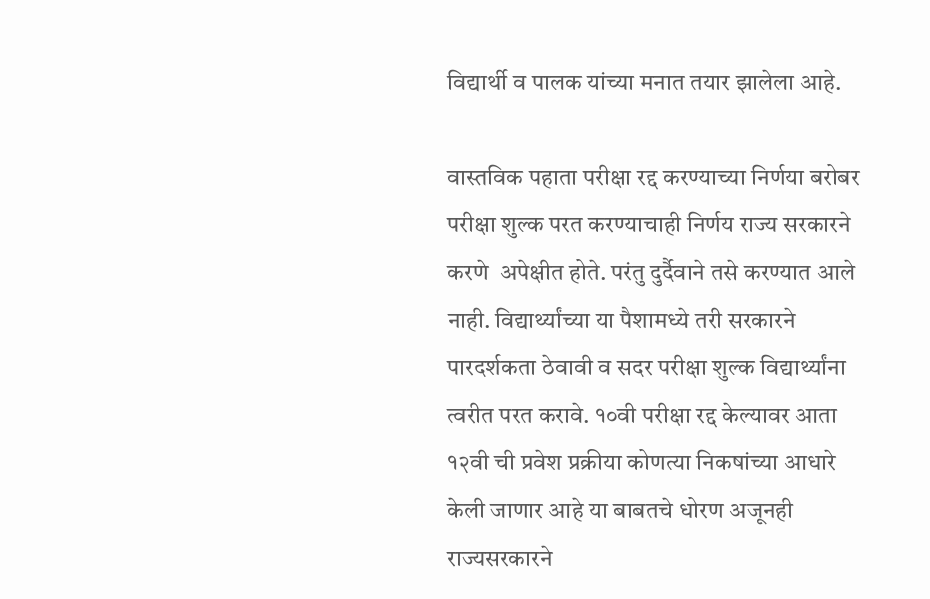विद्यार्थी व पालक यांच्या मनात तयार झालेला आहे.

वास्तविक पहाता परीक्षा रद्द करण्याच्या निर्णया बरोबर परीक्षा शुल्क परत करण्याचाही निर्णय राज्य सरकारने करणे  अपेक्षीत होते. परंतु दुर्दैवाने तसे करण्यात आले नाही. विद्यार्थ्यांच्या या पैशामध्ये तरी सरकारने पारदर्शकता ठेवावी व सदर परीक्षा शुल्क विद्यार्थ्यांना त्वरीत परत करावे. १०वी परीक्षा रद्द केल्यावर आता १२वी ची प्रवेश प्रक्रीया कोणत्या निकषांच्या आधारे केली जाणार आहे या बाबतचे धोरण अजूनही राज्यसरकारने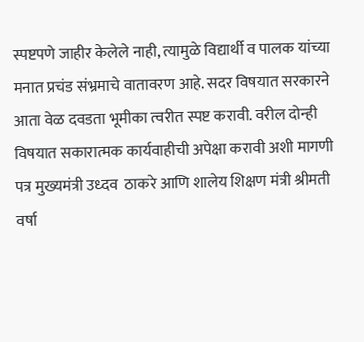स्पष्टपणे जाहीर केलेले नाही, त्यामुळे विद्यार्थी व पालक यांच्या मनात प्रचंड संभ्रमाचे वातावरण आहे. सदर विषयात सरकारने आता वेळ दवडता भूमीका त्वरीत स्पष्ट करावी. वरील दोन्ही विषयात सकारात्मक कार्यवाहीची अपेक्षा करावी अशी मागणी पत्र मुख्यमंत्री उध्दव  ठाकरे आणि शालेय शिक्षण मंत्री श्रीमती वर्षा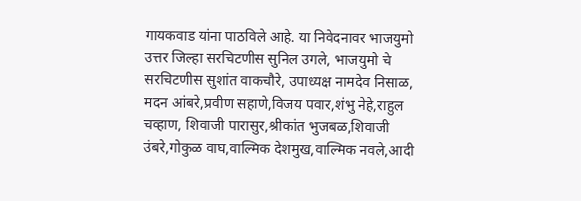गायकवाड यांना पाठविले आहे. या निवेदनावर भाजयुमो उत्तर जिल्हा सरचिटणीस सुनिल उगले, भाजयुमो चे सरचिटणीस सुशांत वाकचौरे, उपाध्यक्ष नामदेव निसाळ, मदन आंबरे,प्रवीण सहाणे,विजय पवार,शंभु नेहे,राहुल चव्हाण, शिवाजी पारासुर,श्रीकांत भुजबळ,शिवाजी उंबरे,गोकुळ वाघ,वाल्मिक देशमुख,वाल्मिक नवले,आदी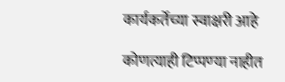कार्यकर्तेच्या स्वाक्षरी आहे

कोणत्याही टिप्पण्‍या नाहीत